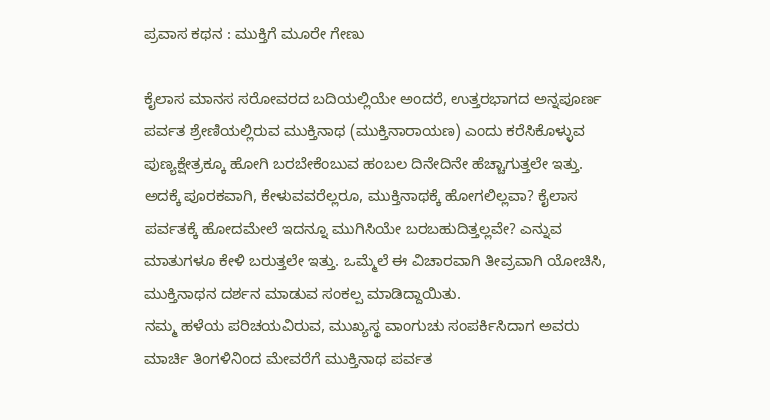ಪ್ರವಾಸ ಕಥನ : ಮುಕ್ತಿಗೆ ಮೂರೇ ಗೇಣು

ಕೈಲಾಸ ಮಾನಸ ಸರೋವರದ ಬದಿಯಲ್ಲಿಯೇ ಅಂದರೆ, ಉತ್ತರಭಾಗದ ಅನ್ನಪೂರ್ಣ ಪರ್ವತ ಶ್ರೇಣಿಯಲ್ಲಿರುವ ಮುಕ್ತಿನಾಥ (ಮುಕ್ತಿನಾರಾಯಣ) ಎಂದು ಕರೆಸಿಕೊಳ್ಳುವ ಪುಣ್ಯಕ್ಷೇತ್ರಕ್ಕೂ ಹೋಗಿ ಬರಬೇಕೆಂಬುವ ಹಂಬಲ ದಿನೇದಿನೇ ಹೆಚ್ಚಾಗುತ್ತಲೇ ಇತ್ತು. ಅದಕ್ಕೆ ಪೂರಕವಾಗಿ, ಕೇಳುವವರೆಲ್ಲರೂ, ಮುಕ್ತಿನಾಥಕ್ಕೆ ಹೋಗಲಿಲ್ಲವಾ? ಕೈಲಾಸ ಪರ್ವತಕ್ಕೆ ಹೋದಮೇಲೆ ಇದನ್ನೂ ಮುಗಿಸಿಯೇ ಬರಬಹುದಿತ್ತಲ್ಲವೇ? ಎನ್ನುವ ಮಾತುಗಳೂ ಕೇಳಿ ಬರುತ್ತಲೇ ಇತ್ತು. ಒಮ್ಮೆಲೆ ಈ ವಿಚಾರವಾಗಿ ತೀವ್ರವಾಗಿ ಯೋಚಿಸಿ, ಮುಕ್ತಿನಾಥನ ದರ್ಶನ ಮಾಡುವ ಸಂಕಲ್ಪ ಮಾಡಿದ್ದಾಯಿತು.
ನಮ್ಮ ಹಳೆಯ ಪರಿಚಯವಿರುವ, ಮುಖ್ಯಸ್ಥ ವಾಂಗುಚು ಸಂಪರ್ಕಿಸಿದಾಗ ಅವರು ಮಾರ್ಚಿ ತಿಂಗಳಿನಿಂದ ಮೇವರೆಗೆ ಮುಕ್ತಿನಾಥ ಪರ್ವತ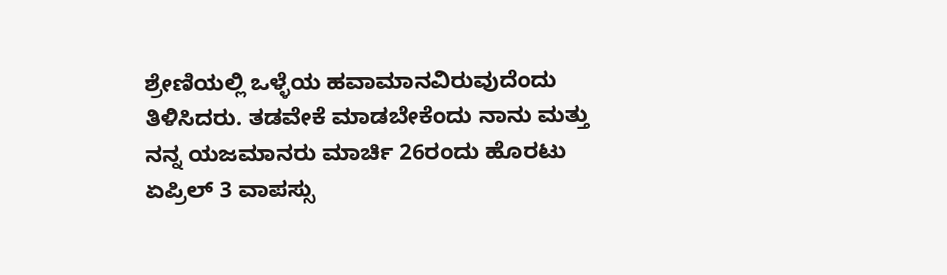ಶ್ರೇಣಿಯಲ್ಲಿ ಒಳ್ಳೆಯ ಹವಾಮಾನವಿರುವುದೆಂದು ತಿಳಿಸಿದರು. ತಡವೇಕೆ ಮಾಡಬೇಕೆಂದು ನಾನು ಮತ್ತು ನನ್ನ ಯಜಮಾನರು ಮಾರ್ಚಿ 26ರಂದು ಹೊರಟು ಏಪ್ರಿಲ್ 3 ವಾಪಸ್ಸು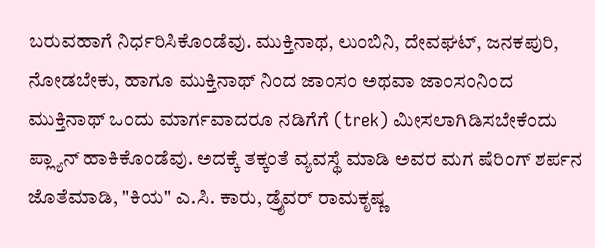ಬರುವಹಾಗೆ ನಿರ್ಧರಿಸಿಕೊಂಡೆವು. ಮುಕ್ತಿನಾಥ, ಲುಂಬಿನಿ, ದೇವಘಟ್, ಜನಕಪುರಿ, ನೋಡಬೇಕು, ಹಾಗೂ ಮುಕ್ತಿನಾಥ್ ನಿಂದ ಜಾಂಸಂ ಅಥವಾ ಜಾಂಸಂನಿಂದ ಮುಕ್ತಿನಾಥ್ ಒಂದು ಮಾರ್ಗವಾದರೂ ನಡಿಗೆಗೆ (trek) ಮೀಸಲಾಗಿಡಿಸಬೇಕೆಂದು ಪ್ಲ್ಯಾನ್ ಹಾಕಿಕೊಂಡೆವು. ಅದಕ್ಕೆ ತಕ್ಕಂತೆ ವ್ಯವಸ್ಥೆ ಮಾಡಿ ಅವರ ಮಗ ಷೆರಿಂಗ್ ಶರ್ಪನ ಜೊತೆಮಾಡಿ, "ಕಿಯ" ಎ.ಸಿ. ಕಾರು, ಡ್ರೈವರ್ ರಾಮಕೃಷ್ಣ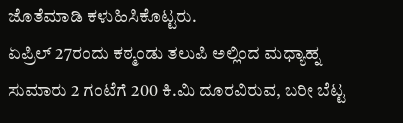ಜೊತೆಮಾಡಿ ಕಳುಹಿಸಿಕೊಟ್ಟರು.
ಏಪ್ರಿಲ್ 27ರಂದು ಕಠ್ಮಂಡು ತಲುಪಿ ಅಲ್ಲಿಂದ ಮಧ್ಯಾಹ್ನ ಸುಮಾರು 2 ಗಂಟೆಗೆ 200 ಕಿ.ಮಿ ದೂರವಿರುವ, ಬರೀ ಬೆಟ್ಟ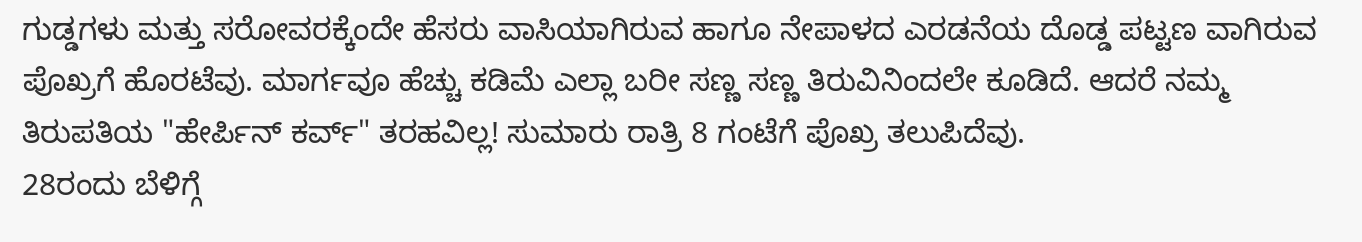ಗುಡ್ಡಗಳು ಮತ್ತು ಸರೋವರಕ್ಕೆಂದೇ ಹೆಸರು ವಾಸಿಯಾಗಿರುವ ಹಾಗೂ ನೇಪಾಳದ ಎರಡನೆಯ ದೊಡ್ಡ ಪಟ್ಟಣ ವಾಗಿರುವ ಪೊಖ್ರಗೆ ಹೊರಟೆವು. ಮಾರ್ಗವೂ ಹೆಚ್ಚು ಕಡಿಮೆ ಎಲ್ಲಾ ಬರೀ ಸಣ್ಣ ಸಣ್ಣ ತಿರುವಿನಿಂದಲೇ ಕೂಡಿದೆ. ಆದರೆ ನಮ್ಮ ತಿರುಪತಿಯ "ಹೇರ್ಪಿನ್ ಕರ್ವ್" ತರಹವಿಲ್ಲ! ಸುಮಾರು ರಾತ್ರಿ 8 ಗಂಟೆಗೆ ಪೊಖ್ರ ತಲುಪಿದೆವು.
28ರಂದು ಬೆಳಿಗ್ಗೆ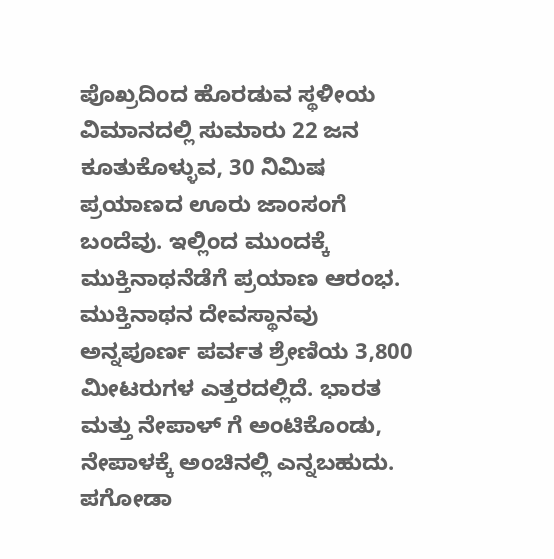ಪೊಖ್ರದಿಂದ ಹೊರಡುವ ಸ್ಥಳೀಯ ವಿಮಾನದಲ್ಲಿ ಸುಮಾರು 22 ಜನ ಕೂತುಕೊಳ್ಳುವ, 30 ನಿಮಿಷ ಪ್ರಯಾಣದ ಊರು ಜಾಂಸಂಗೆ ಬಂದೆವು. ಇಲ್ಲಿಂದ ಮುಂದಕ್ಕೆ ಮುಕ್ತಿನಾಥನೆಡೆಗೆ ಪ್ರಯಾಣ ಆರಂಭ.
ಮುಕ್ತಿನಾಥನ ದೇವಸ್ಥಾನವು ಅನ್ನಪೂರ್ಣ ಪರ್ವತ ಶ್ರೇಣಿಯ 3,800 ಮೀಟರುಗಳ ಎತ್ತರದಲ್ಲಿದೆ. ಭಾರತ ಮತ್ತು ನೇಪಾಳ್ ಗೆ ಅಂಟಿಕೊಂಡು, ನೇಪಾಳಕ್ಕೆ ಅಂಚಿನಲ್ಲಿ ಎನ್ನಬಹುದು. ಪಗೋಡಾ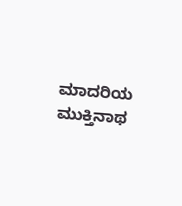ಮಾದರಿಯ ಮುಕ್ತಿನಾಥ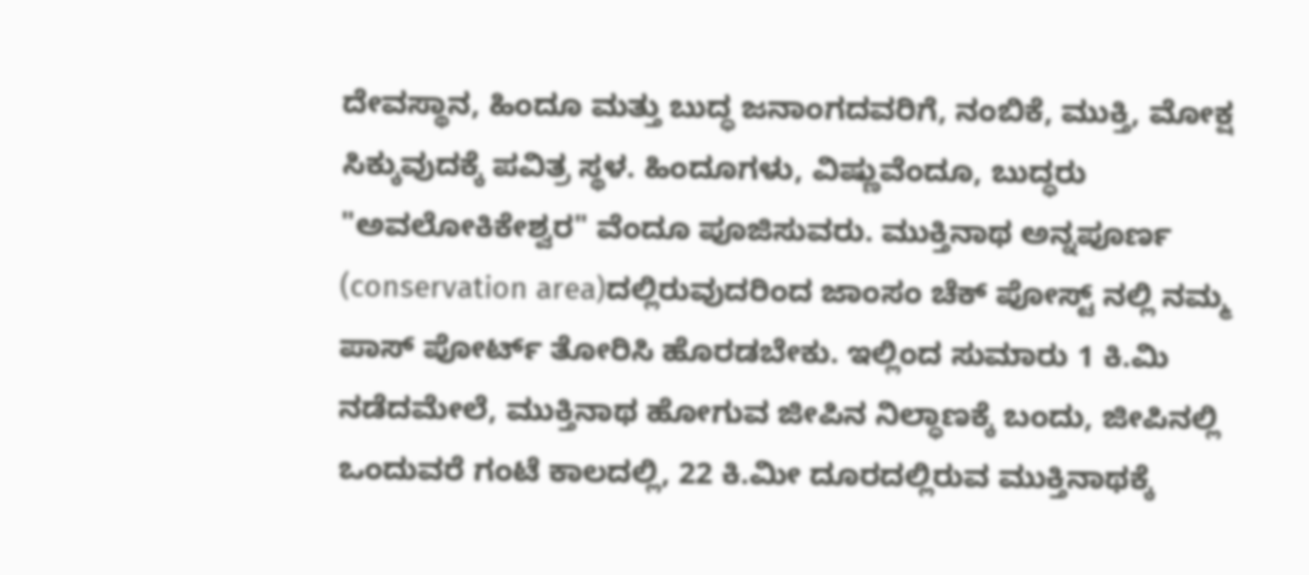ದೇವಸ್ಥಾನ, ಹಿಂದೂ ಮತ್ತು ಬುದ್ಧ ಜನಾಂಗದವರಿಗೆ, ನಂಬಿಕೆ, ಮುಕ್ತಿ, ಮೋಕ್ಷ ಸಿಕ್ಕುವುದಕ್ಕೆ ಪವಿತ್ರ ಸ್ಥಳ. ಹಿಂದೂಗಳು, ವಿಷ್ಣುವೆಂದೂ, ಬುದ್ಧರು "ಅವಲೋಕಿಕೇಶ್ವರ" ವೆಂದೂ ಪೂಜಿಸುವರು. ಮುಕ್ತಿನಾಥ ಅನ್ನಪೂರ್ಣ (conservation area)ದಲ್ಲಿರುವುದರಿಂದ ಜಾಂಸಂ ಚೆಕ್ ಪೋಸ್ಟ್ ನಲ್ಲಿ ನಮ್ಮ ಪಾಸ್ ಪೋರ್ಟ್ ತೋರಿಸಿ ಹೊರಡಬೇಕು. ಇಲ್ಲಿಂದ ಸುಮಾರು 1 ಕಿ.ಮಿ ನಡೆದಮೇಲೆ, ಮುಕ್ತಿನಾಥ ಹೋಗುವ ಜೀಪಿನ ನಿಲ್ಧಾಣಕ್ಕೆ ಬಂದು, ಜೀಪಿನಲ್ಲಿ ಒಂದುವರೆ ಗಂಟೆ ಕಾಲದಲ್ಲಿ, 22 ಕಿ.ಮೀ ದೂರದಲ್ಲಿರುವ ಮುಕ್ತಿನಾಥಕ್ಕೆ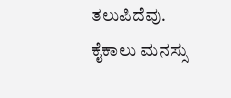ತಲುಪಿದೆವು.
ಕೈಕಾಲು ಮನಸ್ಸು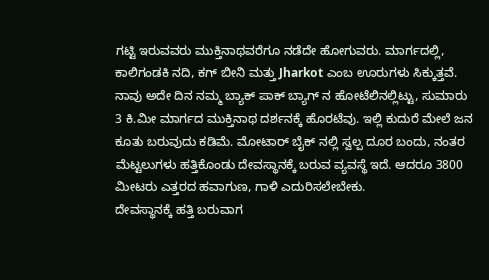ಗಟ್ಟಿ ಇರುವವರು ಮುಕ್ತಿನಾಥವರೆಗೂ ನಡೆದೇ ಹೋಗುವರು. ಮಾರ್ಗದಲ್ಲಿ, ಕಾಲಿಗಂಡಕಿ ನದಿ, ಕಗ್ ಬೀನಿ ಮತ್ತು Jharkot ಎಂಬ ಊರುಗಳು ಸಿಕ್ಕುತ್ತವೆ. ನಾವು ಅದೇ ದಿನ ನಮ್ಮ ಬ್ಯಾಕ್ ಪಾಕ್ ಬ್ಯಾಗ್ ನ ಹೋಟೆಲಿನಲ್ಲಿಟ್ಟು, ಸುಮಾರು 3 ಕಿ.ಮೀ ಮಾರ್ಗದ ಮುಕ್ತಿನಾಥ ದರ್ಶನಕ್ಕೆ ಹೊರಟೆವು. ಇಲ್ಲಿ ಕುದುರೆ ಮೇಲೆ ಜನ ಕೂತು ಬರುವುದು ಕಡಿಮೆ. ಮೋಟಾರ್ ಬೈಕ್ ನಲ್ಲಿ ಸ್ವಲ್ಪ ದೂರ ಬಂದು, ನಂತರ ಮೆಟ್ಟಲುಗಳು ಹತ್ತಿಕೊಂಡು ದೇವಸ್ಥಾನಕ್ಕೆ ಬರುವ ವ್ಯವಸ್ಥೆ ಇದೆ. ಆದರೂ 3800 ಮೀಟರು ಎತ್ತರದ ಹವಾಗುಣ, ಗಾಳಿ ಎದುರಿಸಲೇಬೇಕು.
ದೇವಸ್ಥಾನಕ್ಕೆ ಹತ್ತಿ ಬರುವಾಗ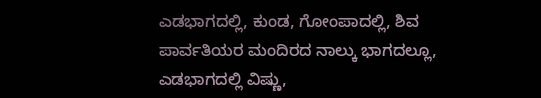ಎಡಭಾಗದಲ್ಲಿ, ಕುಂಡ, ಗೋಂಪಾದಲ್ಲಿ, ಶಿವ ಪಾರ್ವತಿಯರ ಮಂದಿರದ ನಾಲ್ಕು ಭಾಗದಲ್ಲೂ, ಎಡಭಾಗದಲ್ಲಿ ವಿಷ್ಣು,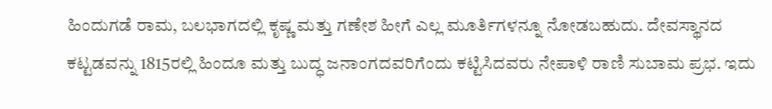ಹಿಂದುಗಡೆ ರಾಮ, ಬಲಭಾಗದಲ್ಲಿ ಕೃಷ್ಣ ಮತ್ತು ಗಣೇಶ ಹೀಗೆ ಎಲ್ಲ ಮೂರ್ತಿಗಳನ್ನೂ ನೋಡಬಹುದು. ದೇವಸ್ಥಾನದ ಕಟ್ಟಡವನ್ನು 1815ರಲ್ಲಿ ಹಿಂದೂ ಮತ್ತು ಬುದ್ಧ ಜನಾಂಗದವರಿಗೆಂದು ಕಟ್ಟಿಸಿದವರು ನೇಪಾಳಿ ರಾಣಿ ಸುಬಾಮ ಪ್ರಭ. ಇದು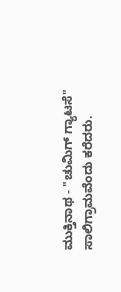ಮುಕ್ತಿನಾಥ - "ಚುಮಿಗ್ ಗ್ಯಾಟಸೆ" ಸಾಲಿಗ್ರಾಮವೆಂದು ಕರೆದರು.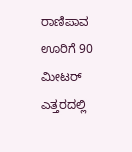ರಾಣಿಪಾವ ಊರಿಗೆ 90 ಮೀಟರ್ ಎತ್ತರದಲ್ಲಿ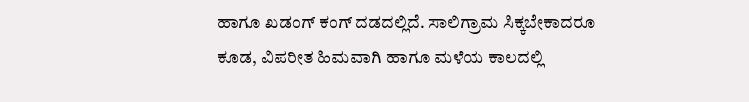ಹಾಗೂ ಖಡಂಗ್ ಕಂಗ್ ದಡದಲ್ಲಿದೆ. ಸಾಲಿಗ್ರಾಮ ಸಿಕ್ಕಬೇಕಾದರೂ ಕೂಡ, ವಿಪರೀತ ಹಿಮವಾಗಿ ಹಾಗೂ ಮಳೆಯ ಕಾಲದಲ್ಲಿ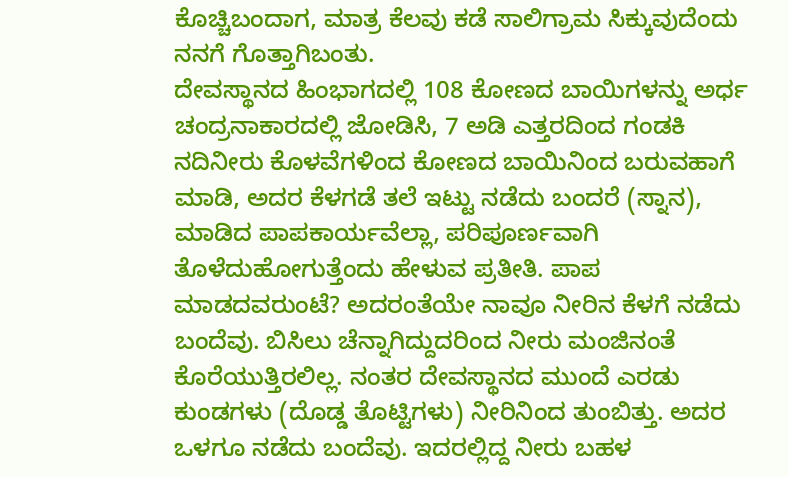ಕೊಚ್ಚಿಬಂದಾಗ, ಮಾತ್ರ ಕೆಲವು ಕಡೆ ಸಾಲಿಗ್ರಾಮ ಸಿಕ್ಕುವುದೆಂದು ನನಗೆ ಗೊತ್ತಾಗಿಬಂತು.
ದೇವಸ್ಥಾನದ ಹಿಂಭಾಗದಲ್ಲಿ 108 ಕೋಣದ ಬಾಯಿಗಳನ್ನು ಅರ್ಧ ಚಂದ್ರನಾಕಾರದಲ್ಲಿ ಜೋಡಿಸಿ, 7 ಅಡಿ ಎತ್ತರದಿಂದ ಗಂಡಕಿ ನದಿನೀರು ಕೊಳವೆಗಳಿಂದ ಕೋಣದ ಬಾಯಿನಿಂದ ಬರುವಹಾಗೆ ಮಾಡಿ, ಅದರ ಕೆಳಗಡೆ ತಲೆ ಇಟ್ಟು ನಡೆದು ಬಂದರೆ (ಸ್ನಾನ), ಮಾಡಿದ ಪಾಪಕಾರ್ಯವೆಲ್ಲಾ, ಪರಿಪೂರ್ಣವಾಗಿ ತೊಳೆದುಹೋಗುತ್ತೆಂದು ಹೇಳುವ ಪ್ರತೀತಿ. ಪಾಪ ಮಾಡದವರುಂಟೆ? ಅದರಂತೆಯೇ ನಾವೂ ನೀರಿನ ಕೆಳಗೆ ನಡೆದು ಬಂದೆವು. ಬಿಸಿಲು ಚೆನ್ನಾಗಿದ್ದುದರಿಂದ ನೀರು ಮಂಜಿನಂತೆ ಕೊರೆಯುತ್ತಿರಲಿಲ್ಲ. ನಂತರ ದೇವಸ್ಥಾನದ ಮುಂದೆ ಎರಡು ಕುಂಡಗಳು (ದೊಡ್ಡ ತೊಟ್ಟಿಗಳು) ನೀರಿನಿಂದ ತುಂಬಿತ್ತು. ಅದರ ಒಳಗೂ ನಡೆದು ಬಂದೆವು. ಇದರಲ್ಲಿದ್ದ ನೀರು ಬಹಳ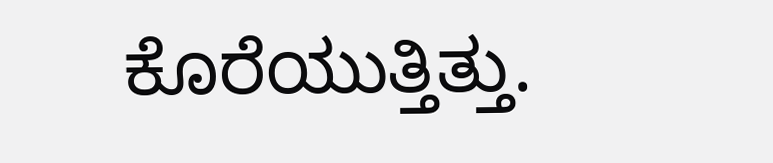ಕೊರೆಯುತ್ತಿತ್ತು.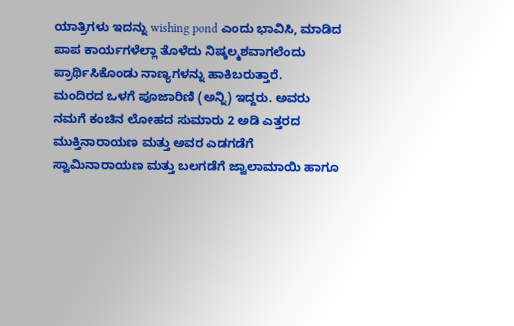ಯಾತ್ರಿಗಳು ಇದನ್ನು wishing pond ಎಂದು ಭಾವಿಸಿ, ಮಾಡಿದ ಪಾಪ ಕಾರ್ಯಗಳೆಲ್ಲಾ ತೊಳೆದು ನಿಷ್ಕಲ್ಮಶವಾಗಲೆಂದು ಪ್ರಾರ್ಥಿಸಿಕೊಂಡು ನಾಣ್ಯಗಳನ್ನು ಹಾಕಿಬರುತ್ತಾರೆ.
ಮಂದಿರದ ಒಳಗೆ ಪೂಜಾರಿಣಿ (ಅನ್ನಿ) ಇದ್ದರು. ಅವರು ನಮಗೆ ಕಂಚಿನ ಲೋಹದ ಸುಮಾರು 2 ಅಡಿ ಎತ್ತರದ ಮುಕ್ತಿನಾರಾಯಣ ಮತ್ತು ಅವರ ಎಡಗಡೆಗೆ ಸ್ವಾಮಿನಾರಾಯಣ ಮತ್ತು ಬಲಗಡೆಗೆ ಜ್ವಾಲಾಮಾಯಿ ಹಾಗೂ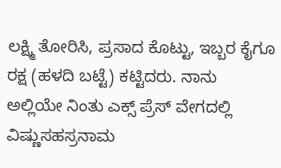ಲಕ್ಷ್ಮಿ ತೋರಿಸಿ, ಪ್ರಸಾದ ಕೊಟ್ಟು, ಇಬ್ಬರ ಕೈಗೂ ರಕ್ಷ (ಹಳದಿ ಬಟ್ಟೆ) ಕಟ್ಟಿದರು. ನಾನು ಅಲ್ಲಿಯೇ ನಿಂತು ಎಕ್ಸ್ ಪ್ರೆಸ್ ವೇಗದಲ್ಲಿ ವಿಷ್ಣುಸಹಸ್ರನಾಮ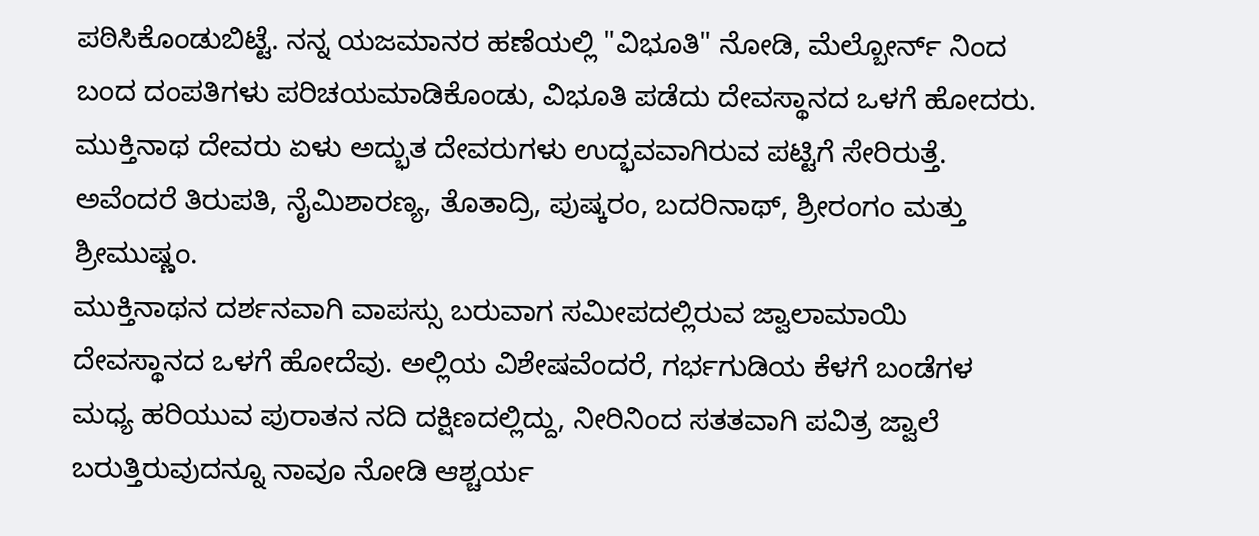ಪಠಿಸಿಕೊಂಡುಬಿಟ್ಟೆ. ನನ್ನ ಯಜಮಾನರ ಹಣೆಯಲ್ಲಿ "ವಿಭೂತಿ" ನೋಡಿ, ಮೆಲ್ಬೋರ್ನ್ ನಿಂದ ಬಂದ ದಂಪತಿಗಳು ಪರಿಚಯಮಾಡಿಕೊಂಡು, ವಿಭೂತಿ ಪಡೆದು ದೇವಸ್ಥಾನದ ಒಳಗೆ ಹೋದರು.
ಮುಕ್ತಿನಾಥ ದೇವರು ಏಳು ಅದ್ಭುತ ದೇವರುಗಳು ಉದ್ಭವವಾಗಿರುವ ಪಟ್ಟಿಗೆ ಸೇರಿರುತ್ತೆ. ಅವೆಂದರೆ ತಿರುಪತಿ, ನೈಮಿಶಾರಣ್ಯ, ತೊತಾದ್ರಿ, ಪುಷ್ಕರಂ, ಬದರಿನಾಥ್, ಶ್ರೀರಂಗಂ ಮತ್ತು ಶ್ರೀಮುಷ್ಣಂ.
ಮುಕ್ತಿನಾಥನ ದರ್ಶನವಾಗಿ ವಾಪಸ್ಸು ಬರುವಾಗ ಸಮೀಪದಲ್ಲಿರುವ ಜ್ವಾಲಾಮಾಯಿ ದೇವಸ್ಥಾನದ ಒಳಗೆ ಹೋದೆವು. ಅಲ್ಲಿಯ ವಿಶೇಷವೆಂದರೆ, ಗರ್ಭಗುಡಿಯ ಕೆಳಗೆ ಬಂಡೆಗಳ ಮಧ್ಯ ಹರಿಯುವ ಪುರಾತನ ನದಿ ದಕ್ಷಿಣದಲ್ಲಿದ್ದು, ನೀರಿನಿಂದ ಸತತವಾಗಿ ಪವಿತ್ರ ಜ್ವಾಲೆ ಬರುತ್ತಿರುವುದನ್ನೂ ನಾವೂ ನೋಡಿ ಆಶ್ಚರ್ಯ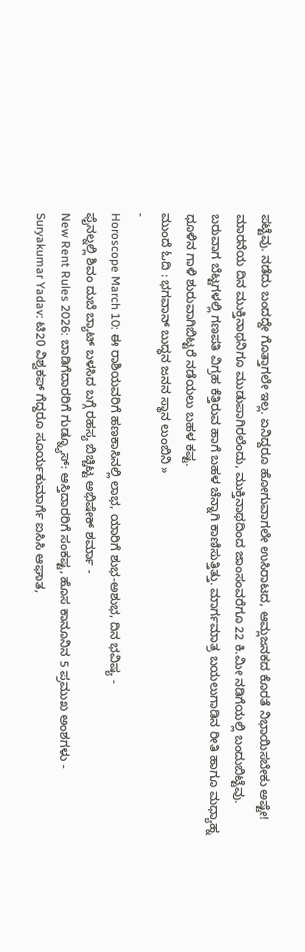ಪಟ್ಟೆವು. ನಡೆದು ಬಂದದ್ದೇ ಗೊತ್ತಾಗಲೇ ಇಲ್ಲ. ಏನಿದ್ದರೂ ಹೋಗುವಾಗಲೇ ಉಸಿರಾಟದ, ಆಮ್ಲಜನಕದ ಕೊರತೆ ನಿಭಾಯಿಸಬೇಕು ಅಷ್ಟೇ! ಮಾರನೆಯ ದಿನ ಮುಕ್ತಿನಾಥನಿಗೂ ಮುಡುಪಾಗಿರಲೆಂದು, ಮುಕ್ತಿನಾಥದಿಂದ ಜಾಂಸಂವರೆಗೂ 22 ಕಿ.ಮೀ ನಡಿಗೆಯಲ್ಲಿ ಬಂದುಬಿಟ್ಟೆವು. ಬರುವಾಗ ಬೆಟ್ಟಗಳಲ್ಲಿ ಗಣಪತಿ ವಿಗ್ರಹ ಕೆತ್ತಿರುವ ಹಾಗೆ ಬಹಳ ಚೆನ್ನಾಗಿ ಕಾಣಿಸುತ್ತಿತ್ತು. ಮಾರ್ಗಮಾತ್ರ ಬಯಲುಗಾಡಿನ ರೀತಿ ಹಾಗೂ ಮಧ್ಯಾಹ್ನ ಧೂಳಿನ ಗಾಳಿ ಶುರುವಾಗಿಬಿಟ್ಟರೆ ನಡೆಯಲು ಬಹಳ ಕಷ್ಟ.
ಮುಂದೆ ಓದಿ : ಭಗವಾನ್ ಬುದ್ಧನ ಜನನ ಸ್ಥಾನ ಲುಂಬಿನಿ »
-
Horoscope March 10: ಈ ರಾಶಿಯವರಿಗೆ ಹಣಕಾಸಿನಲ್ಲಿ ಲಾಭ, ಯಾರಿಗೆ ಶುಭ-ಅಶುಭ, ದಿನ ಭವಿಷ್ಯ -
ಫೈನಲ್ನಲ್ಲಿ ಶಿವಂ ದುಬೆ ಬ್ಯಾಟ್ ಬಳಸಿದ ಬಗ್ಗೆ ರಹಸ್ಯ ಬಿಚ್ಚಿಟ್ಟ ಅಭಿಷೇಕ್ ಶರ್ಮಾ -
New Rent Rules 2026: ಬಾಡಿಗೆದಾರರಿಗೆ ಗುಡ್ನ್ಯೂಸ್: ಆಸ್ತಿದಾರರಿಗೆ ಸಂಕಷ್ಟ, ಹೊಸ ಕಾನೂನಿನ 5 ಪ್ರಮುಖ ಅಂಶಗಳು -
Suryakumar Yadav: ಟಿ20 ವಿಶ್ವಕಪ್ ಗೆದ್ದರೂ ಸೂರ್ಯಕುಮಾರ್ಗೆ ಐಸಿಸಿ ಆಘಾತ,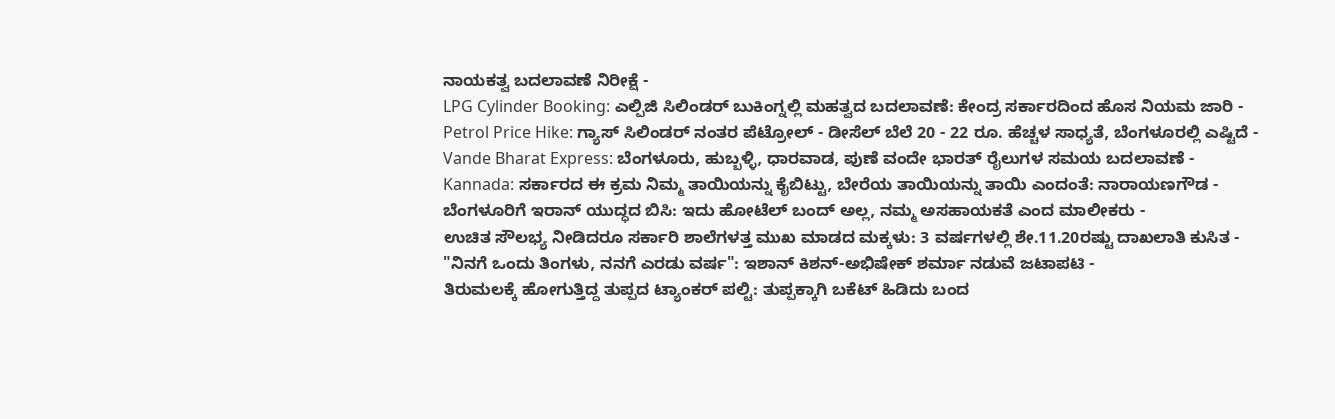ನಾಯಕತ್ವ ಬದಲಾವಣೆ ನಿರೀಕ್ಷೆ -
LPG Cylinder Booking: ಎಲ್ಪಿಜಿ ಸಿಲಿಂಡರ್ ಬುಕಿಂಗ್ನಲ್ಲಿ ಮಹತ್ವದ ಬದಲಾವಣೆ: ಕೇಂದ್ರ ಸರ್ಕಾರದಿಂದ ಹೊಸ ನಿಯಮ ಜಾರಿ -
Petrol Price Hike: ಗ್ಯಾಸ್ ಸಿಲಿಂಡರ್ ನಂತರ ಪೆಟ್ರೋಲ್ - ಡೀಸೆಲ್ ಬೆಲೆ 20 - 22 ರೂ. ಹೆಚ್ಚಳ ಸಾಧ್ಯತೆ, ಬೆಂಗಳೂರಲ್ಲಿ ಎಷ್ಟಿದೆ -
Vande Bharat Express: ಬೆಂಗಳೂರು, ಹುಬ್ಬಳ್ಳಿ, ಧಾರವಾಡ, ಪುಣೆ ವಂದೇ ಭಾರತ್ ರೈಲುಗಳ ಸಮಯ ಬದಲಾವಣೆ -
Kannada: ಸರ್ಕಾರದ ಈ ಕ್ರಮ ನಿಮ್ಮ ತಾಯಿಯನ್ನು ಕೈಬಿಟ್ಟು, ಬೇರೆಯ ತಾಯಿಯನ್ನು ತಾಯಿ ಎಂದಂತೆ: ನಾರಾಯಣಗೌಡ -
ಬೆಂಗಳೂರಿಗೆ ಇರಾನ್ ಯುದ್ಧದ ಬಿಸಿ: ಇದು ಹೋಟೆಲ್ ಬಂದ್ ಅಲ್ಲ, ನಮ್ಮ ಅಸಹಾಯಕತೆ ಎಂದ ಮಾಲೀಕರು -
ಉಚಿತ ಸೌಲಭ್ಯ ನೀಡಿದರೂ ಸರ್ಕಾರಿ ಶಾಲೆಗಳತ್ತ ಮುಖ ಮಾಡದ ಮಕ್ಕಳು: 3 ವರ್ಷಗಳಲ್ಲಿ ಶೇ.11.20ರಷ್ಟು ದಾಖಲಾತಿ ಕುಸಿತ -
"ನಿನಗೆ ಒಂದು ತಿಂಗಳು, ನನಗೆ ಎರಡು ವರ್ಷ": ಇಶಾನ್ ಕಿಶನ್-ಅಭಿಷೇಕ್ ಶರ್ಮಾ ನಡುವೆ ಜಟಾಪಟಿ -
ತಿರುಮಲಕ್ಕೆ ಹೋಗುತ್ತಿದ್ದ ತುಪ್ಪದ ಟ್ಯಾಂಕರ್ ಪಲ್ಟಿ: ತುಪ್ಪಕ್ಕಾಗಿ ಬಕೆಟ್ ಹಿಡಿದು ಬಂದ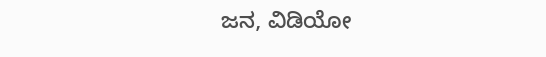ಜನ, ವಿಡಿಯೋ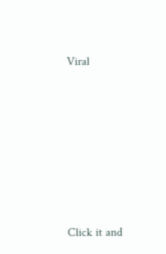Viral












Click it and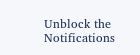Unblock the Notifications